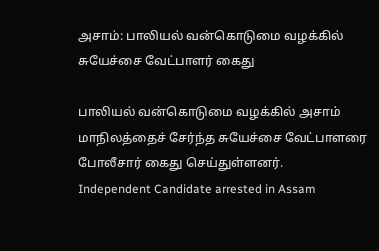அசாம்: பாலியல் வன்கொடுமை வழக்கில் சுயேச்சை வேட்பாளர் கைது

பாலியல் வன்கொடுமை வழக்கில் அசாம் மாநிலத்தைச் சேர்ந்த சுயேச்சை வேட்பாளரை போலீசார் கைது செய்துள்ளனர்.
Independent Candidate arrested in Assam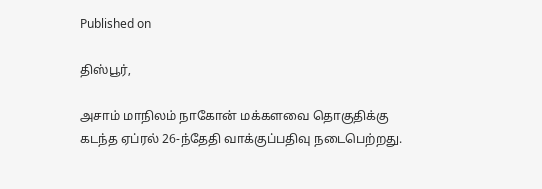Published on

திஸ்பூர்,

அசாம் மாநிலம் நாகோன் மக்களவை தொகுதிக்கு கடந்த ஏப்ரல் 26-ந்தேதி வாக்குப்பதிவு நடைபெற்றது.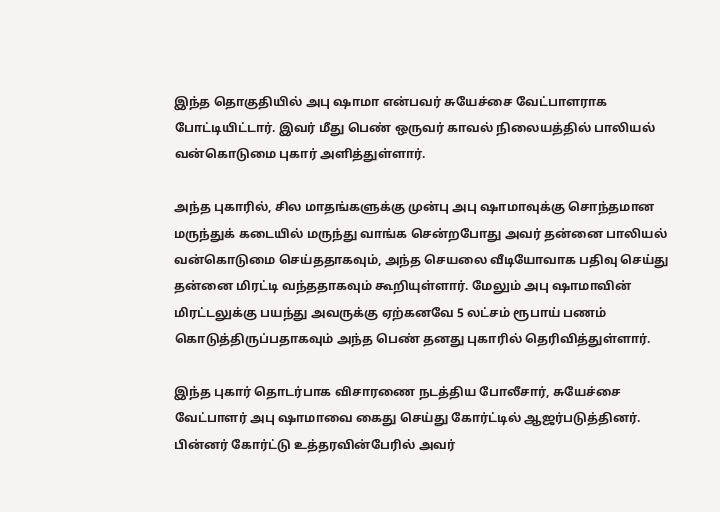இந்த தொகுதியில் அபு ஷாமா என்பவர் சுயேச்சை வேட்பாளராக போட்டியிட்டார். இவர் மீது பெண் ஒருவர் காவல் நிலையத்தில் பாலியல் வன்கொடுமை புகார் அளித்துள்ளார்.

அந்த புகாரில், சில மாதங்களுக்கு முன்பு அபு ஷாமாவுக்கு சொந்தமான மருந்துக் கடையில் மருந்து வாங்க சென்றபோது அவர் தன்னை பாலியல் வன்கொடுமை செய்ததாகவும், அந்த செயலை வீடியோவாக பதிவு செய்து தன்னை மிரட்டி வந்ததாகவும் கூறியுள்ளார். மேலும் அபு ஷாமாவின் மிரட்டலுக்கு பயந்து அவருக்கு ஏற்கனவே 5 லட்சம் ரூபாய் பணம் கொடுத்திருப்பதாகவும் அந்த பெண் தனது புகாரில் தெரிவித்துள்ளார்.

இந்த புகார் தொடர்பாக விசாரணை நடத்திய போலீசார், சுயேச்சை வேட்பாளர் அபு ஷாமாவை கைது செய்து கோர்ட்டில் ஆஜர்படுத்தினர். பின்னர் கோர்ட்டு உத்தரவின்பேரில் அவர்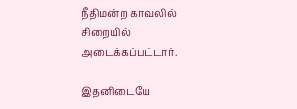நீதிமன்ற காவலில் சிறையில் அடைக்கப்பட்டார்.

இதனிடையே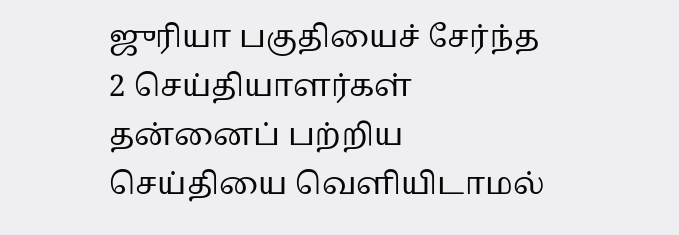ஜுரியா பகுதியைச் சேர்ந்த 2 செய்தியாளர்கள் தன்னைப் பற்றிய செய்தியை வெளியிடாமல்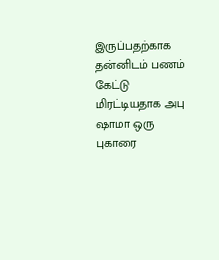இருப்பதற்காக தன்னிடம் பணம் கேட்டு மிரட்டியதாக அபு ஷாமா ஒரு புகாரை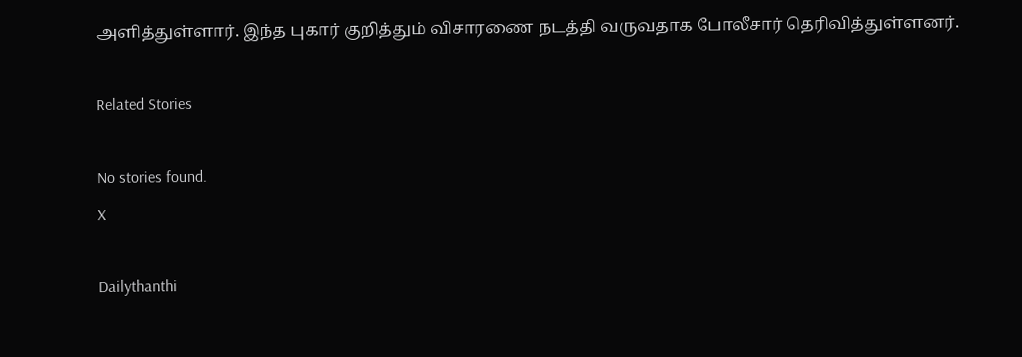அளித்துள்ளார். இந்த புகார் குறித்தும் விசாரணை நடத்தி வருவதாக போலீசார் தெரிவித்துள்ளனர்.

Related Stories

No stories found.
X

Dailythanthi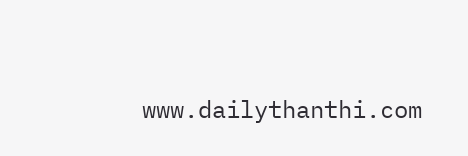www.dailythanthi.com